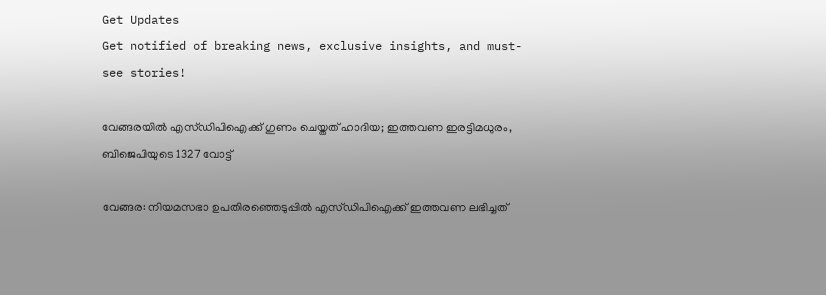Get Updates
Get notified of breaking news, exclusive insights, and must-see stories!

വേങ്ങരയില്‍ എസ്ഡിപിഐക്ക് ഗുണം ചെയ്തത് ഹാദിയ; ഇത്തവണ ഇരട്ടിമധുരം, ബിജെപിയുടെ 1327 വോട്ട്

വേങ്ങര: നിയമസഭാ ഉപതിരഞ്ഞെടുപ്പില്‍ എസ്ഡിപിഐക്ക് ഇത്തവണ ലഭിച്ചത്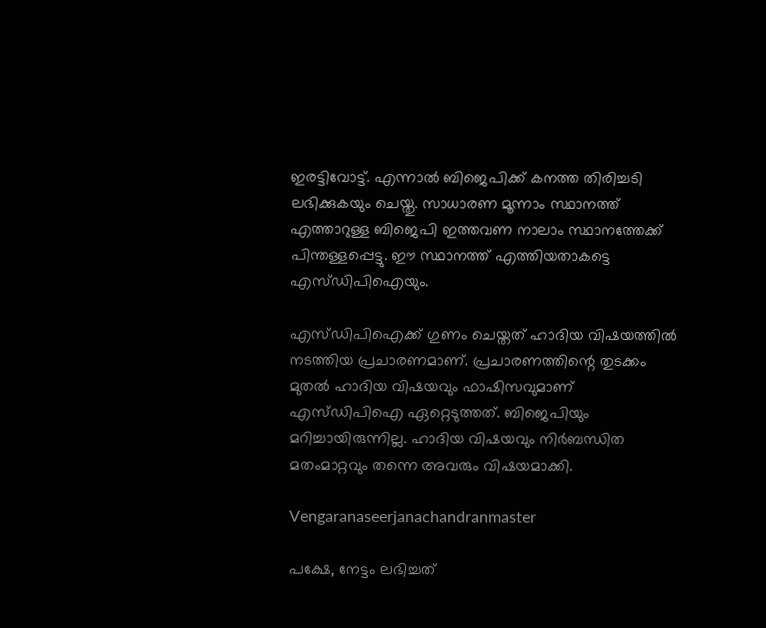ഇരട്ടിവോട്ട്. എന്നാല്‍ ബിജെപിക്ക് കനത്ത തിരിച്ചടി ലഭിക്കുകയും ചെയ്തു. സാധാരണ മൂന്നാം സ്ഥാനത്ത് എത്താറുള്ള ബിജെപി ഇത്തവണ നാലാം സ്ഥാനത്തേക്ക് പിന്തള്ളപ്പെട്ടു. ഈ സ്ഥാനത്ത് എത്തിയതാകട്ടെ എസ്ഡിപിഐയും.

എസ്ഡിപിഐക്ക് ഗുണം ചെയ്തത് ഹാദിയ വിഷയത്തില്‍ നടത്തിയ പ്രചാരണമാണ്. പ്രചാരണത്തിന്റെ തുടക്കം മുതല്‍ ഹാദിയ വിഷയവും ഫാഷിസവുമാണ് എസ്ഡിപിഐ ഏറ്റെടുത്തത്. ബിജെപിയും മറിച്ചായിരുന്നില്ല. ഹാദിയ വിഷയവും നിര്‍ബന്ധിത മതംമാറ്റവും തന്നെ അവരും വിഷയമാക്കി.

Vengaranaseerjanachandranmaster

പക്ഷേ, നേട്ടം ലഭിച്ചത്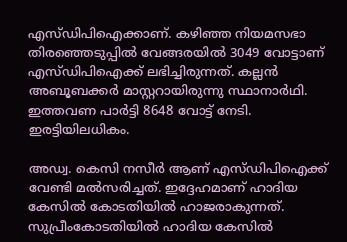എസ്ഡിപിഐക്കാണ്. കഴിഞ്ഞ നിയമസഭാ തിരഞ്ഞെടുപ്പില്‍ വേങ്ങരയില്‍ 3049 വോട്ടാണ് എസ്ഡിപിഐക്ക് ലഭിച്ചിരുന്നത്. കല്ലന്‍ അബൂബക്കര്‍ മാസ്റ്ററായിരുന്നു സ്ഥാനാര്‍ഥി. ഇത്തവണ പാര്‍ട്ടി 8648 വോട്ട് നേടി. ഇരട്ടിയിലധികം.

അഡ്വ. കെസി നസീര്‍ ആണ് എസ്ഡിപിഐക്ക് വേണ്ടി മല്‍സരിച്ചത്. ഇദ്ദേഹമാണ് ഹാദിയ കേസില്‍ കോടതിയില്‍ ഹാജരാകുന്നത്. സുപ്രീംകോടതിയില്‍ ഹാദിയ കേസില്‍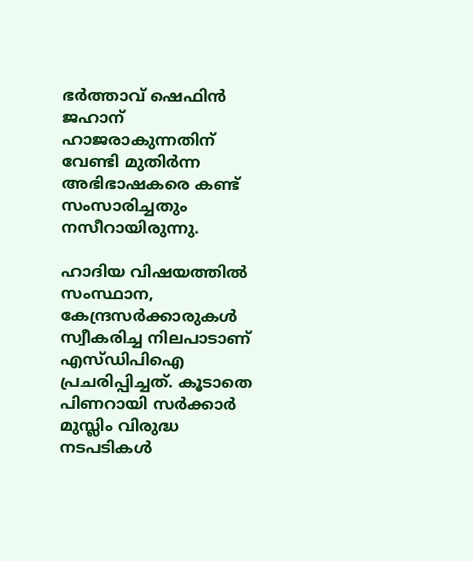ഭര്‍ത്താവ് ഷെഫിന്‍ ജഹാന് ഹാജരാകുന്നതിന് വേണ്ടി മുതിര്‍ന്ന അഭിഭാഷകരെ കണ്ട് സംസാരിച്ചതും നസീറായിരുന്നു.

ഹാദിയ വിഷയത്തില്‍ സംസ്ഥാന, കേന്ദ്രസര്‍ക്കാരുകള്‍ സ്വീകരിച്ച നിലപാടാണ് എസ്ഡിപിഐ പ്രചരിപ്പിച്ചത്. കൂടാതെ പിണറായി സര്‍ക്കാര്‍ മുസ്ലിം വിരുദ്ധ നടപടികള്‍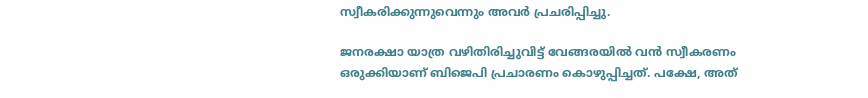സ്വീകരിക്കുന്നുവെന്നും അവര്‍ പ്രചരിപ്പിച്ചു.

ജനരക്ഷാ യാത്ര വഴിതിരിച്ചുവിട്ട് വേങ്ങരയില്‍ വന്‍ സ്വീകരണം ഒരുക്കിയാണ് ബിജെപി പ്രചാരണം കൊഴുപ്പിച്ചത്. പക്ഷേ, അത്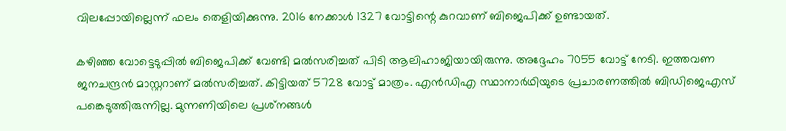വിലപ്പോയില്ലെന്ന് ഫലം തെളിയിക്കുന്നു. 2016 നേക്കാള്‍ 1327 വോട്ടിന്റെ കുറവാണ് ബിജെപിക്ക് ഉണ്ടായത്.

കഴിഞ്ഞ വോട്ടെടുപ്പില്‍ ബിജെപിക്ക് വേണ്ടി മല്‍സരിച്ചത് പിടി ആലിഹാജിയായിരുന്നു. അദ്ദേഹം 7055 വോട്ട് നേടി. ഇത്തവണ ജനചന്ദ്രന്‍ മാസ്റ്ററാണ് മല്‍സരിച്ചത്. കിട്ടിയത് 5728 വോട്ട് മാത്രം. എന്‍ഡിഎ സ്ഥാനാര്‍ഥിയുടെ പ്രചാരണത്തില്‍ ബിഡിജെഎസ് പങ്കെടുത്തിരുന്നില്ല. മുന്നണിയിലെ പ്രശ്‌നങ്ങള്‍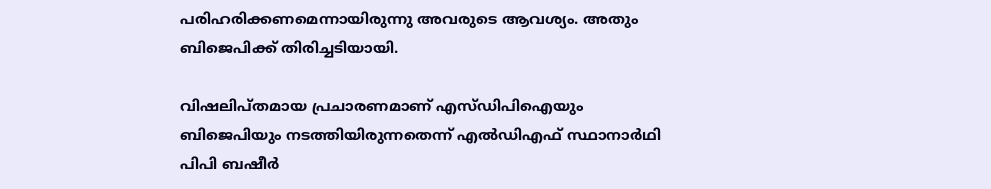പരിഹരിക്കണമെന്നായിരുന്നു അവരുടെ ആവശ്യം. അതും ബിജെപിക്ക് തിരിച്ചടിയായി.

വിഷലിപ്തമായ പ്രചാരണമാണ് എസ്ഡിപിഐയും ബിജെപിയും നടത്തിയിരുന്നതെന്ന് എല്‍ഡിഎഫ് സ്ഥാനാര്‍ഥി പിപി ബഷീര്‍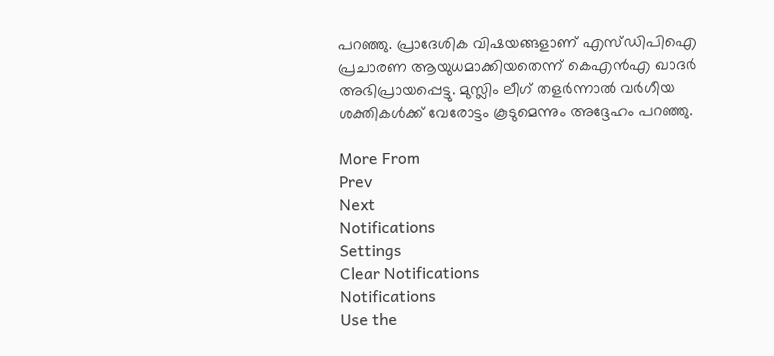പറഞ്ഞു. പ്രാദേശിക വിഷയങ്ങളാണ് എസ്ഡിപിഐ പ്രചാരണ ആയുധമാക്കിയതെന്ന് കെഎന്‍എ ഖാദര്‍ അഭിപ്രായപ്പെട്ടു. മുസ്ലിം ലീഗ് തളര്‍ന്നാല്‍ വര്‍ഗീയ ശക്തികള്‍ക്ക് വേരോട്ടം കൂടുമെന്നും അദ്ദേഹം പറഞ്ഞു.

More From
Prev
Next
Notifications
Settings
Clear Notifications
Notifications
Use the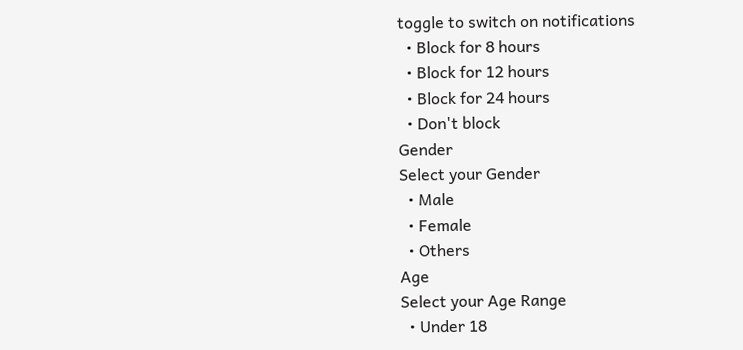toggle to switch on notifications
  • Block for 8 hours
  • Block for 12 hours
  • Block for 24 hours
  • Don't block
Gender
Select your Gender
  • Male
  • Female
  • Others
Age
Select your Age Range
  • Under 18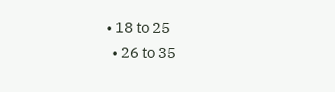• 18 to 25
  • 26 to 35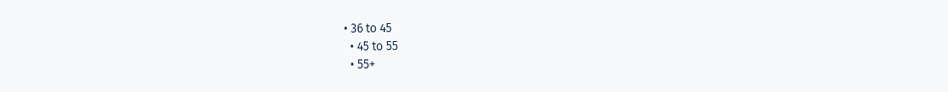• 36 to 45
  • 45 to 55
  • 55+